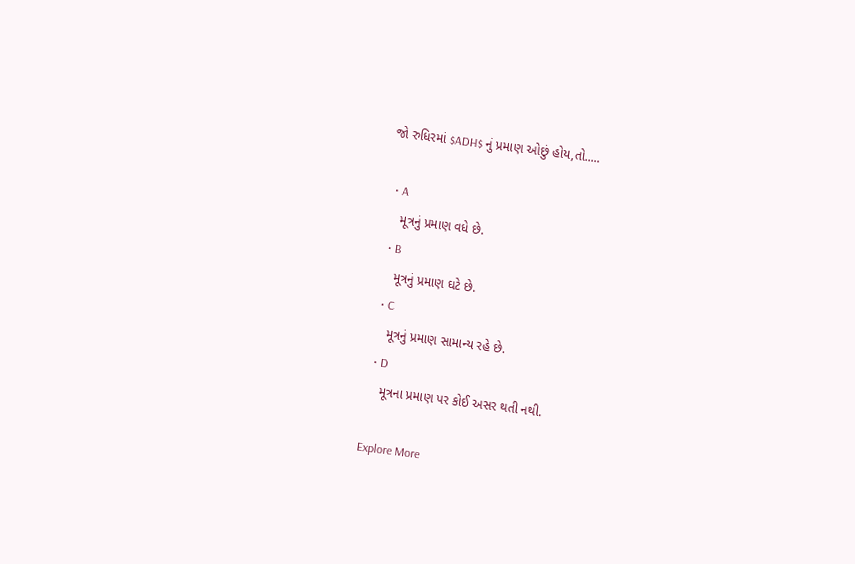જો રુધિરમાં $ADH$ નું પ્રમાણ ઓછું હોય,તો.....

  • A
    મૂત્રનું પ્રમાણ વધે છે.
  • B
    મૂત્રનું પ્રમાણ ઘટે છે.
  • C
    મૂત્રનું પ્રમાણ સામાન્ય રહે છે.
  • D
    મૂત્રના પ્રમાણ પર કોઈ અસર થતી નથી.

Explore More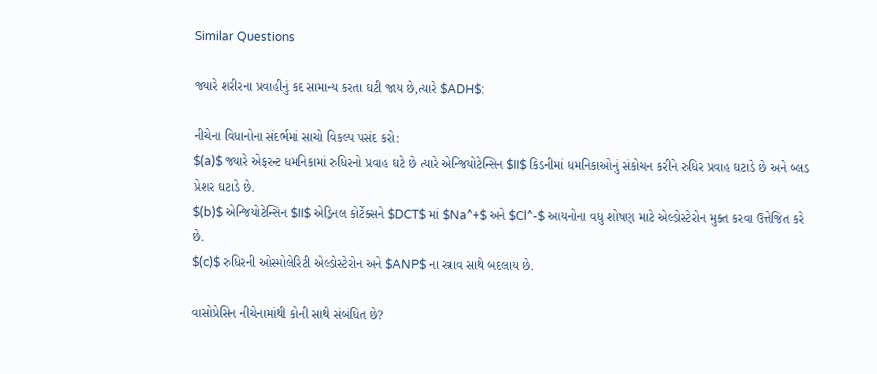Similar Questions

જ્યારે શરીરના પ્રવાહીનું કદ સામાન્ય કરતા ઘટી જાય છે,ત્યારે $ADH$:

નીચેના વિધાનોના સંદર્ભમાં સાચો વિકલ્પ પસંદ કરો:
$(a)$ જ્યારે એફરન્ટ ધમનિકામાં રુધિરનો પ્રવાહ ઘટે છે ત્યારે એન્જિયોટેન્સિન $II$ કિડનીમાં ધમનિકાઓનું સંકોચન કરીને રુધિર પ્રવાહ ઘટાડે છે અને બ્લડ પ્રેશર ઘટાડે છે.
$(b)$ એન્જિયોટેન્સિન $II$ એડ્રિનલ કોર્ટેક્સને $DCT$ માં $Na^+$ અને $Cl^-$ આયનોના વધુ શોષણ માટે એલ્ડોસ્ટેરોન મુક્ત કરવા ઉત્તેજિત કરે છે.
$(c)$ રુધિરની ઓસ્મોલેરિટી એલ્ડોસ્ટેરોન અને $ANP$ ના સ્ત્રાવ સાથે બદલાય છે.

વાસોપ્રેસિન નીચેનામાંથી કોની સાથે સંબંધિત છે?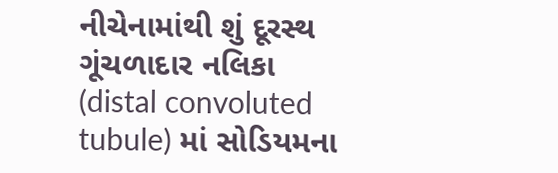નીચેનામાંથી શું દૂરસ્થ ગૂંચળાદાર નલિકા (distal convoluted tubule) માં સોડિયમના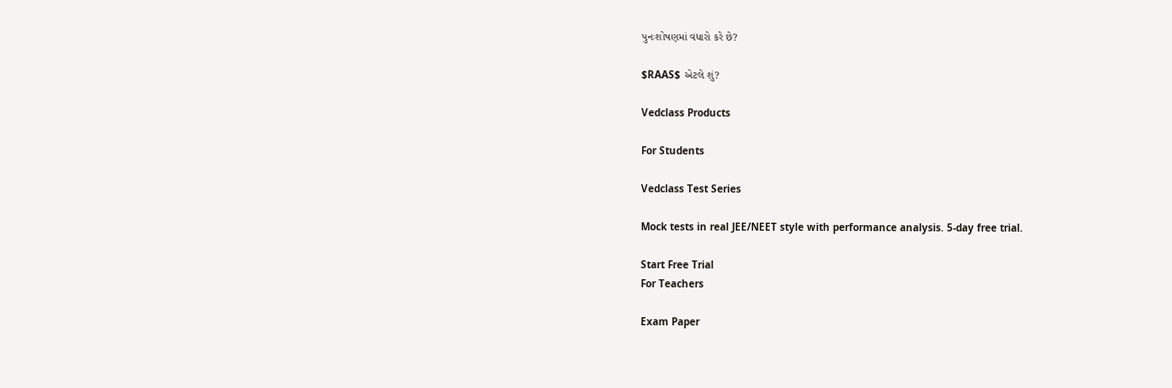પુનઃશોષણમાં વધારો કરે છે?

$RAAS$ એટલે શું?

Vedclass Products

For Students

Vedclass Test Series

Mock tests in real JEE/NEET style with performance analysis. 5-day free trial.

Start Free Trial
For Teachers

Exam Paper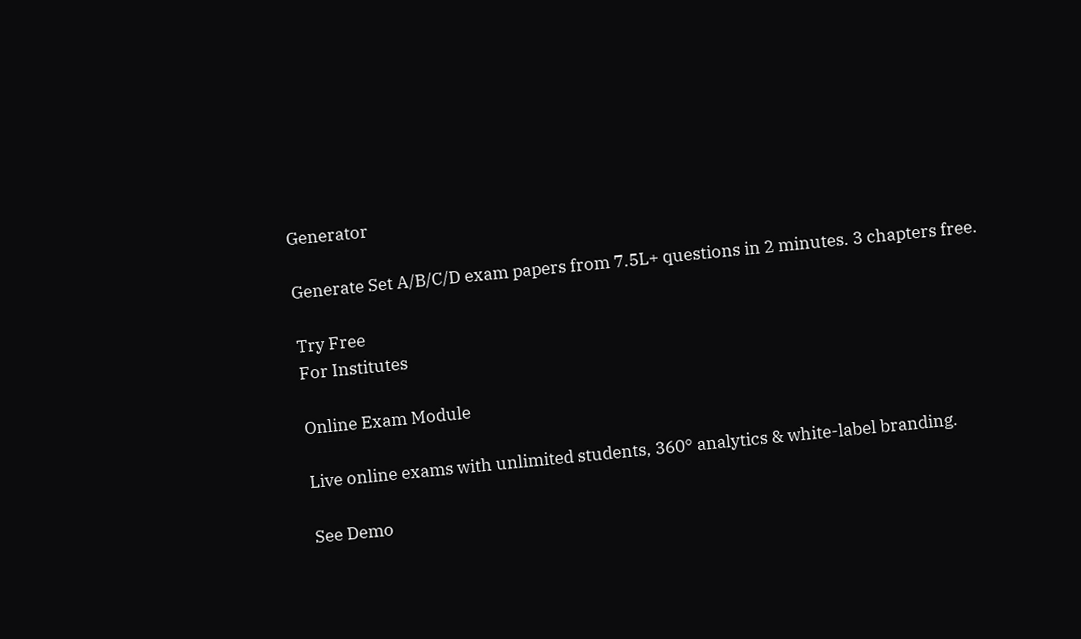Generator

Generate Set A/B/C/D exam papers from 7.5L+ questions in 2 minutes. 3 chapters free.

Try Free
For Institutes

Online Exam Module

Live online exams with unlimited students, 360° analytics & white-label branding.

See Demo